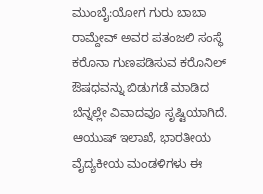ಮುಂಬೈ:ಯೋಗ ಗುರು ಬಾಬಾ ರಾಮ್ದೇವ್ ಅವರ ಪತಂಜಲಿ ಸಂಸ್ಥೆ ಕರೊನಾ ಗುಣಪಡಿಸುವ ಕರೊನಿಲ್ ಔಷಧವನ್ನು ಬಿಡುಗಡೆ ಮಾಡಿದ ಬೆನ್ನಲ್ಲೇ ವಿವಾದವೂ ಸೃಷ್ಟಿಯಾಗಿದೆ.
ಆಯುಷ್ ಇಲಾಖೆ, ಭಾರತೀಯ ವೈದ್ಯಕೀಯ ಮಂಡಳಿಗಳು ಈ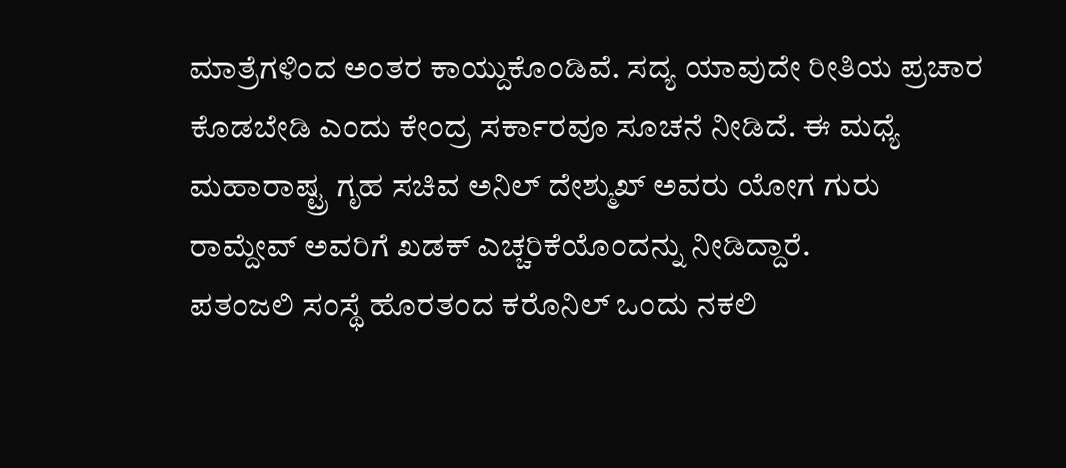ಮಾತ್ರೆಗಳಿಂದ ಅಂತರ ಕಾಯ್ದುಕೊಂಡಿವೆ. ಸದ್ಯ ಯಾವುದೇ ರೀತಿಯ ಪ್ರಚಾರ ಕೊಡಬೇಡಿ ಎಂದು ಕೇಂದ್ರ ಸರ್ಕಾರವೂ ಸೂಚನೆ ನೀಡಿದೆ. ಈ ಮಧ್ಯೆ ಮಹಾರಾಷ್ಟ್ರ ಗೃಹ ಸಚಿವ ಅನಿಲ್ ದೇಶ್ಮುಖ್ ಅವರು ಯೋಗ ಗುರು ರಾಮ್ದೇವ್ ಅವರಿಗೆ ಖಡಕ್ ಎಚ್ಚರಿಕೆಯೊಂದನ್ನು ನೀಡಿದ್ದಾರೆ.
ಪತಂಜಲಿ ಸಂಸ್ಥೆ ಹೊರತಂದ ಕರೊನಿಲ್ ಒಂದು ನಕಲಿ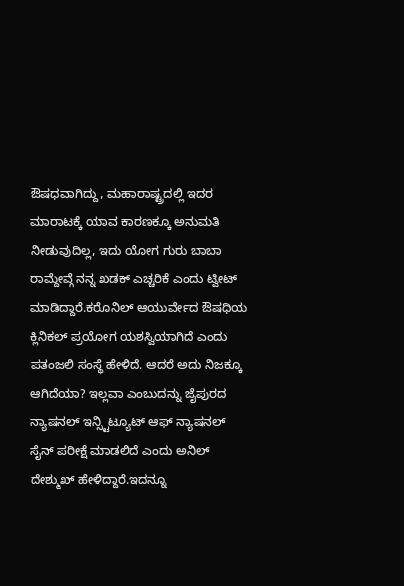ಔಷಧವಾಗಿದ್ದು, ಮಹಾರಾಷ್ಟ್ರದಲ್ಲಿ ಇದರ ಮಾರಾಟಕ್ಕೆ ಯಾವ ಕಾರಣಕ್ಕೂ ಅನುಮತಿ ನೀಡುವುದಿಲ್ಲ, ಇದು ಯೋಗ ಗುರು ಬಾಬಾ ರಾಮ್ದೇವ್ಗೆ ನನ್ನ ಖಡಕ್ ಎಚ್ಚರಿಕೆ ಎಂದು ಟ್ವೀಟ್ ಮಾಡಿದ್ದಾರೆ.ಕರೊನಿಲ್ ಆಯುರ್ವೇದ ಔಷಧಿಯ ಕ್ಲಿನಿಕಲ್ ಪ್ರಯೋಗ ಯಶಸ್ವಿಯಾಗಿದೆ ಎಂದು ಪತಂಜಲಿ ಸಂಸ್ಥೆ ಹೇಳಿದೆ. ಆದರೆ ಅದು ನಿಜಕ್ಕೂ ಆಗಿದೆಯಾ? ಇಲ್ಲವಾ ಎಂಬುದನ್ನು ಜೈಪುರದ ನ್ಯಾಷನಲ್ ಇನ್ಸ್ಟಿಟ್ಯೂಟ್ ಆಫ್ ನ್ಯಾಷನಲ್ ಸೈನ್ ಪರೀಕ್ಷೆ ಮಾಡಲಿದೆ ಎಂದು ಅನಿಲ್ ದೇಶ್ಮುಖ್ ಹೇಳಿದ್ದಾರೆ.ಇದನ್ನೂ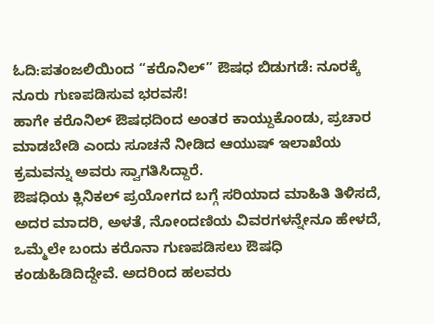ಓದಿ:ಪತಂಜಲಿಯಿಂದ “ಕರೊನಿಲ್” ಔಷಧ ಬಿಡುಗಡೆ: ನೂರಕ್ಕೆ ನೂರು ಗುಣಪಡಿಸುವ ಭರವಸೆ!
ಹಾಗೇ ಕರೊನಿಲ್ ಔಷಧದಿಂದ ಅಂತರ ಕಾಯ್ದುಕೊಂಡು, ಪ್ರಚಾರ ಮಾಡಬೇಡಿ ಎಂದು ಸೂಚನೆ ನೀಡಿದ ಆಯುಷ್ ಇಲಾಖೆಯ ಕ್ರಮವನ್ನು ಅವರು ಸ್ವಾಗತಿಸಿದ್ದಾರೆ.
ಔಷಧಿಯ ಕ್ಲಿನಿಕಲ್ ಪ್ರಯೋಗದ ಬಗ್ಗೆ ಸರಿಯಾದ ಮಾಹಿತಿ ತಿಳಿಸದೆ, ಅದರ ಮಾದರಿ, ಅಳತೆ, ನೋಂದಣಿಯ ವಿವರಗಳನ್ನೇನೂ ಹೇಳದೆ, ಒಮ್ಮೆಲೇ ಬಂದು ಕರೊನಾ ಗುಣಪಡಿಸಲು ಔಷಧಿ ಕಂಡುಹಿಡಿದಿದ್ದೇವೆ. ಅದರಿಂದ ಹಲವರು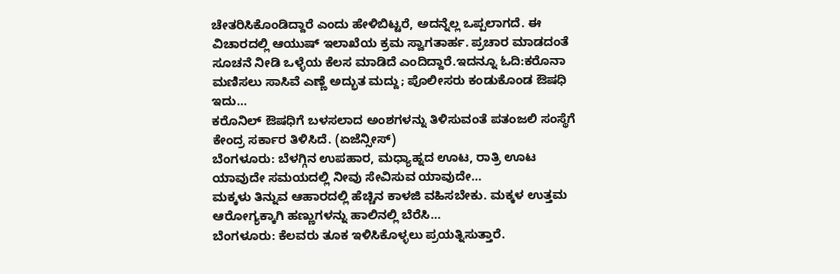ಚೇತರಿಸಿಕೊಂಡಿದ್ದಾರೆ ಎಂದು ಹೇಳಿಬಿಟ್ಟರೆ, ಅದನ್ನೆಲ್ಲ ಒಪ್ಪಲಾಗದೆ. ಈ ವಿಚಾರದಲ್ಲಿ ಆಯುಷ್ ಇಲಾಖೆಯ ಕ್ರಮ ಸ್ವಾಗತಾರ್ಹ. ಪ್ರಚಾರ ಮಾಡದಂತೆ ಸೂಚನೆ ನೀಡಿ ಒಳ್ಳೆಯ ಕೆಲಸ ಮಾಡಿದೆ ಎಂದಿದ್ದಾರೆ.ಇದನ್ನೂ ಓದಿ:ಕರೊನಾ ಮಣಿಸಲು ಸಾಸಿವೆ ಎಣ್ಣೆ ಅದ್ಭುತ ಮದ್ದು; ಪೊಲೀಸರು ಕಂಡುಕೊಂಡ ಔಷಧಿ ಇದು…
ಕರೊನಿಲ್ ಔಷಧಿಗೆ ಬಳಸಲಾದ ಅಂಶಗಳನ್ನು ತಿಳಿಸುವಂತೆ ಪತಂಜಲಿ ಸಂಸ್ಥೆಗೆ ಕೇಂದ್ರ ಸರ್ಕಾರ ತಿಳಿಸಿದೆ. (ಏಜೆನ್ಸೀಸ್)
ಬೆಂಗಳೂರು: ಬೆಳಗ್ಗಿನ ಉಪಹಾರ, ಮಧ್ಯಾಹ್ನದ ಊಟ, ರಾತ್ರಿ ಊಟ ಯಾವುದೇ ಸಮಯದಲ್ಲಿ ನೀವು ಸೇವಿಸುವ ಯಾವುದೇ…
ಮಕ್ಕಳು ತಿನ್ನುವ ಆಹಾರದಲ್ಲಿ ಹೆಚ್ಚಿನ ಕಾಳಜಿ ವಹಿಸಬೇಕು. ಮಕ್ಕಳ ಉತ್ತಮ ಆರೋಗ್ಯಕ್ಕಾಗಿ ಹಣ್ಣುಗಳನ್ನು ಹಾಲಿನಲ್ಲಿ ಬೆರೆಸಿ…
ಬೆಂಗಳೂರು: ಕೆಲವರು ತೂಕ ಇಳಿಸಿಕೊಳ್ಳಲು ಪ್ರಯತ್ನಿಸುತ್ತಾರೆ.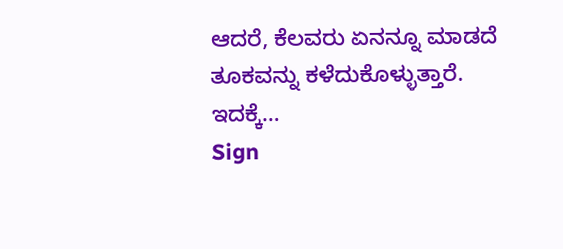ಆದರೆ, ಕೆಲವರು ಏನನ್ನೂ ಮಾಡದೆ ತೂಕವನ್ನು ಕಳೆದುಕೊಳ್ಳುತ್ತಾರೆ. ಇದಕ್ಕೆ…
Sign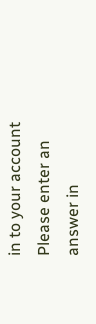in to your account
Please enter an answer in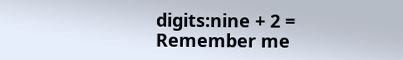digits:nine + 2 =
Remember me